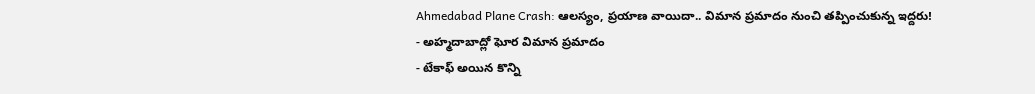Ahmedabad Plane Crash: ఆలస్యం, ప్రయాణ వాయిదా.. విమాన ప్రమాదం నుంచి తప్పించుకున్న ఇద్దరు!
- అహ్మదాబాద్లో ఘోర విమాన ప్రమాదం
- టేకాఫ్ అయిన కొన్ని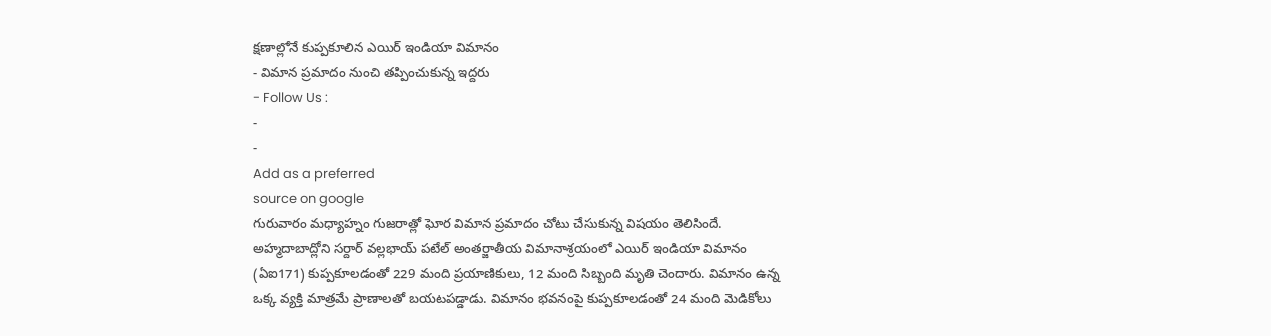క్షణాల్లోనే కుప్పకూలిన ఎయిర్ ఇండియా విమానం
- విమాన ప్రమాదం నుంచి తప్పించుకున్న ఇద్దరు
- Follow Us :
-
-
Add as a preferred
source on google
గురువారం మధ్యాహ్నం గుజరాత్లో ఘోర విమాన ప్రమాదం చోటు చేసుకున్న విషయం తెలిసిందే. అహ్మదాబాద్లోని సర్దార్ వల్లభాయ్ పటేల్ అంతర్జాతీయ విమానాశ్రయంలో ఎయిర్ ఇండియా విమానం (ఏఐ171) కుప్పకూలడంతో 229 మంది ప్రయాణికులు, 12 మంది సిబ్బంది మృతి చెందారు. విమానం ఉన్న ఒక్క వ్యక్తి మాత్రమే ప్రాణాలతో బయటపడ్డాడు. విమానం భవనంపై కుప్పకూలడంతో 24 మంది మెడికోలు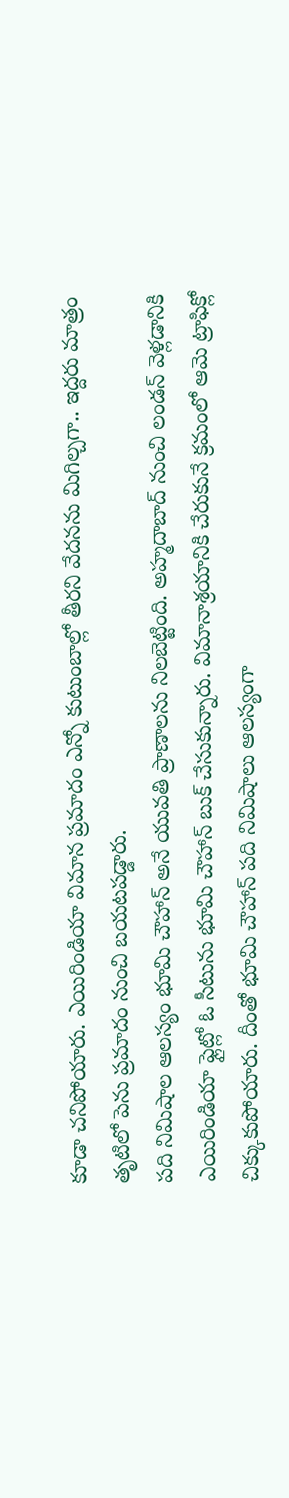కూడా చనిపోయారు. ఎయిరిండియా విమాన ప్రమాదం ఎన్నో కుటుంబాల్లో తీరని వేదనను మిగిల్చగా.. ఇద్దరు మాత్రం తృటిలో పెను ప్రమాదం నుంచి బయటపడ్డారు.
పది నిమిషాల ఆలస్యం భూమి చౌహాన్ అనే యువతి ప్రాణాలను నిలబెట్టింది. అహ్మదాబాద్ నుంచి లండన్ వెళ్లడానికి ఎయిరిండియా ఫ్లైట్లో ఓ సీటును భూమి చౌహాన్ బుక్ చేసుకున్నారు. విమానాశ్రయానికి చేరుకునే క్రమంలో ఆమె ట్రాఫిక్లో చిక్కుకుపోయారు. దీంతో భూమి చౌహాన్ పది నిమిషాలు ఆలస్యంగా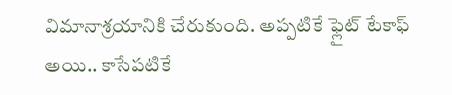విమానాశ్రయానికి చేరుకుంది. అప్పటికే ఫ్లైట్ టేకాఫ్ అయి.. కాసేపటికే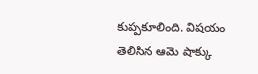కుప్పకూలింది. విషయం తెలిసిన ఆమె షాక్కు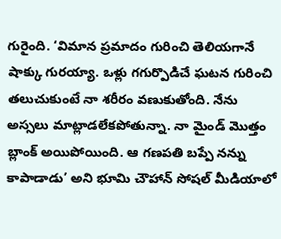గురైంది. ‘విమాన ప్రమాదం గురించి తెలియగానే షాక్కు గురయ్యా. ఒళ్లు గగుర్పొడిచే ఘటన గురించి తలుచుకుంటే నా శరీరం వణుకుతోంది. నేను అస్సలు మాట్లాడలేకపోతున్నా. నా మైండ్ మొత్తం బ్లాంక్ అయిపోయింది. ఆ గణపతి బప్పే నన్ను కాపాడాడు’ అని భూమి చౌహాన్ సోషల్ మీడియాలో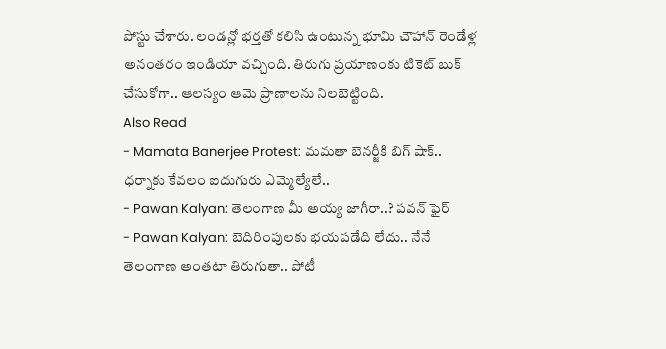పోస్టు చేశారు. లండన్లో భర్తతో కలిసి ఉంటున్న భూమి చౌహాన్ రెండేళ్ల అనంతరం ఇండియా వచ్చింది. తిరుగు ప్రయాణంకు టికెట్ బుక్ చేసుకోగా.. ఆలస్యం ఆమె ప్రాణాలను నిలబెట్టింది.
Also Read
- Mamata Banerjee Protest: మమతా బెనర్జీకి బిగ్ షాక్.. ధర్నాకు కేవలం ఐదుగురు ఎమ్మెల్యేలే..
- Pawan Kalyan: తెలంగాణ మీ అయ్య జాగీరా..? పవన్ ఫైర్
- Pawan Kalyan: బెదిరింపులకు భయపడేది లేదు.. నేనే తెలంగాణ అంతటా తిరుగుతా.. పోటీ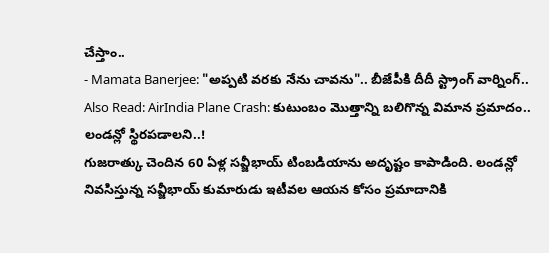చేస్తాం..
- Mamata Banerjee: "అప్పటి వరకు నేను చావను".. బీజేపీకి దీదీ స్ట్రాంగ్ వార్నింగ్..
Also Read: AirIndia Plane Crash: కుటుంబం మొత్తాన్ని బలిగొన్న విమాన ప్రమాదం.. లండన్లో స్థిరపడాలని..!
గుజరాత్కు చెందిన 60 ఏళ్ల సవ్జీభాయ్ టింబడియాను అదృష్టం కాపాడింది. లండన్లో నివసిస్తున్న సవ్జీభాయ్ కుమారుడు ఇటీవల ఆయన కోసం ప్రమాదానికి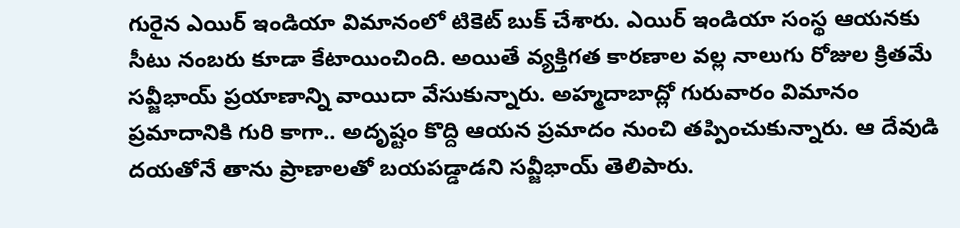గురైన ఎయిర్ ఇండియా విమానంలో టికెట్ బుక్ చేశారు. ఎయిర్ ఇండియా సంస్థ ఆయనకు సీటు నంబరు కూడా కేటాయించింది. అయితే వ్యక్తిగత కారణాల వల్ల నాలుగు రోజుల క్రితమే సవ్జీభాయ్ ప్రయాణాన్ని వాయిదా వేసుకున్నారు. అహ్మదాబాద్లో గురువారం విమానం ప్రమాదానికి గురి కాగా.. అదృష్టం కొద్ది ఆయన ప్రమాదం నుంచి తప్పించుకున్నారు. ఆ దేవుడి దయతోనే తాను ప్రాణాలతో బయపడ్డాడని సవ్జీభాయ్ తెలిపారు.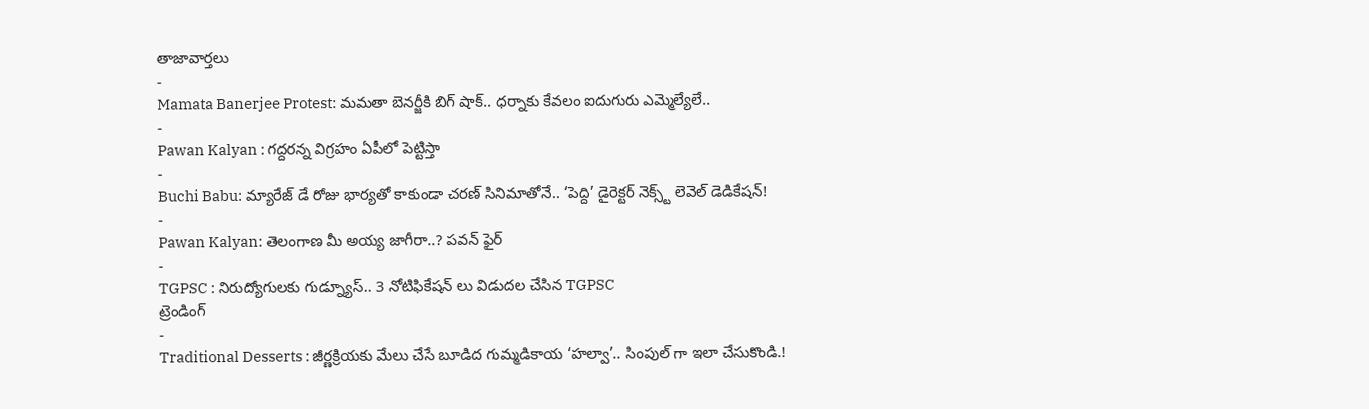తాజావార్తలు
-
Mamata Banerjee Protest: మమతా బెనర్జీకి బిగ్ షాక్.. ధర్నాకు కేవలం ఐదుగురు ఎమ్మెల్యేలే..
-
Pawan Kalyan : గద్దరన్న విగ్రహం ఏపీలో పెట్టిస్తా
-
Buchi Babu: మ్యారేజ్ డే రోజు భార్యతో కాకుండా చరణ్ సినిమాతోనే.. ‘పెద్ది’ డైరెక్టర్ నెక్స్ట్ లెవెల్ డెడికేషన్!
-
Pawan Kalyan: తెలంగాణ మీ అయ్య జాగీరా..? పవన్ ఫైర్
-
TGPSC : నిరుద్యోగులకు గుడ్న్యూస్.. 3 నోటిఫికేషన్ లు విడుదల చేసిన TGPSC
ట్రెండింగ్
-
Traditional Desserts : జీర్ణక్రియకు మేలు చేసే బూడిద గుమ్మడికాయ ‘హల్వా’.. సింపుల్ గా ఇలా చేసుకొండి.!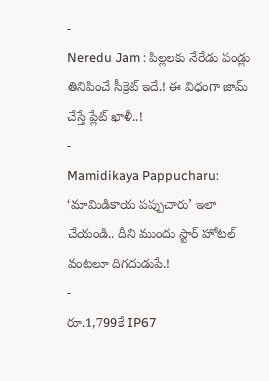-
Neredu Jam : పిల్లలకు నేరేడు పండ్లు తినిపించే సీక్రెట్ ఇదే.! ఈ విధంగా జామ్ చేస్తే ప్లేట్ ఖాళీ..!
-
Mamidikaya Pappucharu: ‘మామిడికాయ పప్పుచారు’ ఇలా చేయండి.. దీని ముందు స్టార్ హోటల్ వంటలూ దిగదుడుపే.!
-
రూ.1,799కే IP67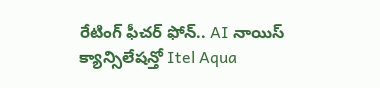రేటింగ్ ఫీచర్ ఫోన్.. AI నాయిస్ క్యాన్సిలేషన్తో Itel Aqua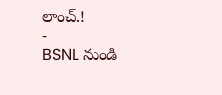లాంచ్.!
-
BSNL నుండి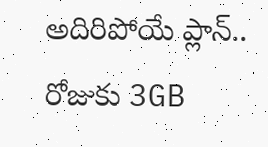అదిరిపోయే ప్లాన్.. రోజుకు 3GB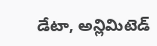డేటా, అన్లిమిటెడ్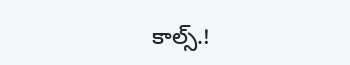కాల్స్.!